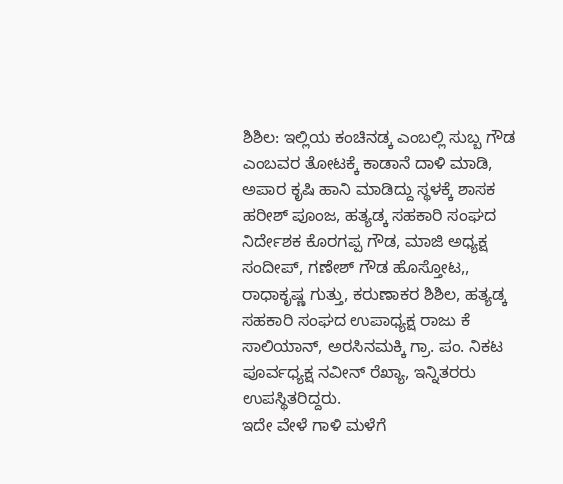ಶಿಶಿಲ: ಇಲ್ಲಿಯ ಕಂಚಿನಡ್ಕ ಎಂಬಲ್ಲಿ ಸುಬ್ಬ ಗೌಡ ಎಂಬವರ ತೋಟಕ್ಕೆ ಕಾಡಾನೆ ದಾಳಿ ಮಾಡಿ, ಅಪಾರ ಕೃಷಿ ಹಾನಿ ಮಾಡಿದ್ದು ಸ್ಥಳಕ್ಕೆ ಶಾಸಕ ಹರೀಶ್ ಪೂಂಜ, ಹತ್ಯಡ್ಕ ಸಹಕಾರಿ ಸಂಘದ ನಿರ್ದೇಶಕ ಕೊರಗಪ್ಪ ಗೌಡ, ಮಾಜಿ ಅಧ್ಯಕ್ಷ ಸಂದೀಪ್, ಗಣೇಶ್ ಗೌಡ ಹೊಸ್ತೋಟ,, ರಾಧಾಕೃಷ್ಣ ಗುತ್ತು, ಕರುಣಾಕರ ಶಿಶಿಲ, ಹತ್ಯಡ್ಕ ಸಹಕಾರಿ ಸಂಘದ ಉಪಾಧ್ಯಕ್ಷ ರಾಜು ಕೆ ಸಾಲಿಯಾನ್, ಅರಸಿನಮಕ್ಕಿ ಗ್ರಾ. ಪಂ. ನಿಕಟ ಪೂರ್ವಧ್ಯಕ್ಷ ನವೀನ್ ರೆಖ್ಯಾ, ಇನ್ನಿತರರು ಉಪಸ್ಥಿತರಿದ್ದರು.
ಇದೇ ವೇಳೆ ಗಾಳಿ ಮಳೆಗೆ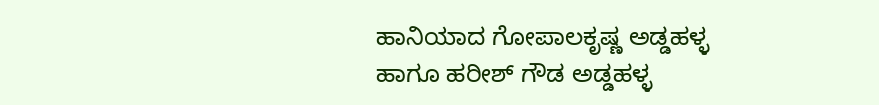ಹಾನಿಯಾದ ಗೋಪಾಲಕೃಷ್ಣ ಅಡ್ಡಹಳ್ಳ ಹಾಗೂ ಹರೀಶ್ ಗೌಡ ಅಡ್ಡಹಳ್ಳ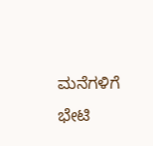ಮನೆಗಳಿಗೆ ಭೇಟಿ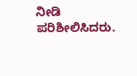ನೀಡಿ ಪರಿಶೀಲಿಸಿದರು.